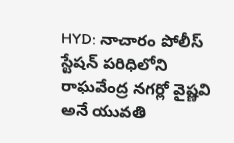HYD: నాచారం పోలీస్ స్టేషన్ పరిధిలోని రాఘవేంద్ర నగర్లో వైష్ణవి అనే యువతి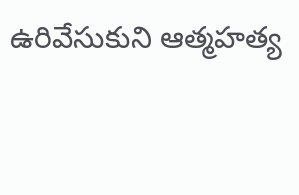ఉరివేసుకుని ఆత్మహత్య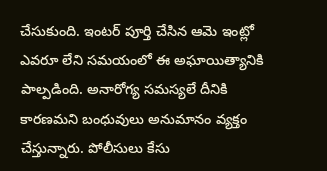చేసుకుంది. ఇంటర్ పూర్తి చేసిన ఆమె ఇంట్లో ఎవరూ లేని సమయంలో ఈ అఘాయిత్యానికి పాల్పడింది. అనారోగ్య సమస్యలే దీనికి కారణమని బంధువులు అనుమానం వ్యక్తం చేస్తున్నారు. పోలీసులు కేసు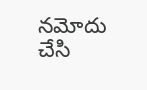నమోదు చేసి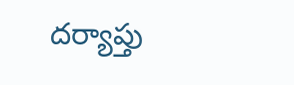దర్యాప్తు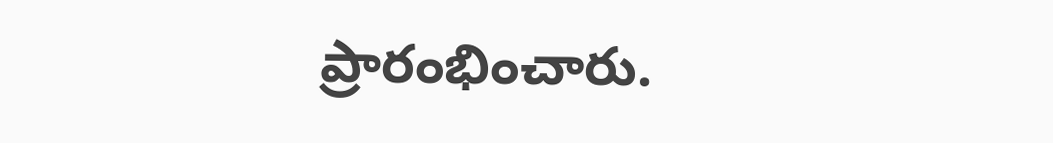ప్రారంభించారు.